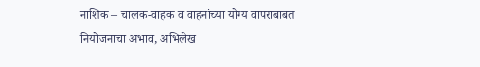नाशिक – चालक-वाहक व वाहनांच्या योग्य वापराबाबत नियोजनाचा अभाव, अभिलेख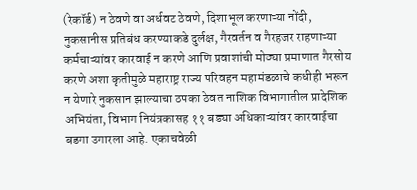(रेकॉर्ड) न ठेवणे वा अर्धवट ठेवणे, दिशाभूल करणाऱ्या नोंदी, नुकसानीस प्रतिबंध करण्याकडे दुर्लक्ष, गैरवर्तन व गैरहजर राहणाऱ्या कर्मचाऱ्यांवर कारवाई न करणे आणि प्रवाशांची मोठ्या प्रमाणात गैरसोय करणे अशा कृतीमुळे महाराष्ट्र राज्य परिवहन महामंडळाचे कधीही भरून न येणारे नुकसान झाल्याचा ठपका ठेवत नाशिक विभागातील प्रादेशिक अभियंता, विभाग नियंत्रकासह ११ बड्या अधिकाऱ्यांवर कारवाईचा बडगा उगारला आहे. एकाचवेळी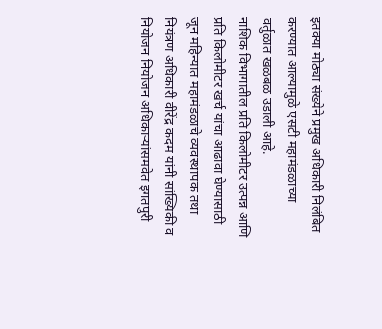इतक्या मोठ्या संख्येने प्रमुख अधिकारी निलंबित करण्यात आल्यामुळे एसटी महामंडळाच्या वर्तुळात खळबळ उडाली आहे.
नाशिक विभागातील प्रति किलोमीटर उत्पन्न आणि प्रति किलोमीटर खर्च यांचा आढावा घेण्यासाठी जून महिन्यात महामंडळाचे व्यवस्थापक तथा नियंत्रण अधिकारी वीरेंद्र कदम यांनी सांख्यिकी व नियोजन नियोजन अधिकाऱ्यांसमवेत इगतपुरी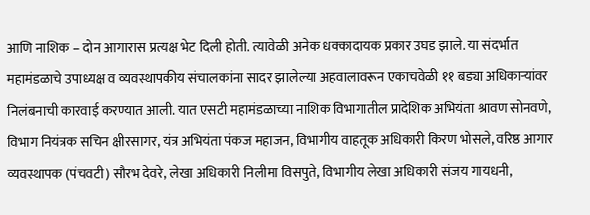आणि नाशिक – दोन आगारास प्रत्यक्ष भेट दिली होती. त्यावेळी अनेक धक्कादायक प्रकार उघड झाले. या संदर्भात महामंडळाचे उपाध्यक्ष व व्यवस्थापकीय संचालकांना सादर झालेल्या अहवालावरून एकाचवेळी ११ बड्या अधिकाऱ्यांवर निलंबनाची कारवाई करण्यात आली. यात एसटी महामंडळाच्या नाशिक विभागातील प्रादेशिक अभियंता श्रावण सोनवणे, विभाग नियंत्रक सचिन क्षीरसागर, यंत्र अभियंता पंकज महाजन, विभागीय वाहतूक अधिकारी किरण भोसले, वरिष्ठ आगार व्यवस्थापक (पंचवटी) सौरभ देवरे, लेखा अधिकारी निलीमा विसपुते, विभागीय लेखा अधिकारी संजय गायधनी,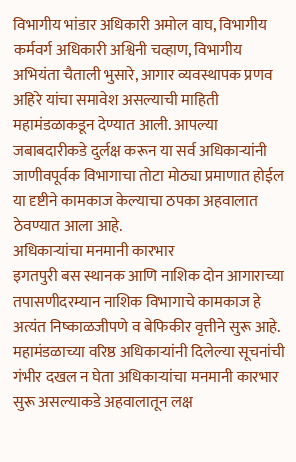विभागीय भांडार अधिकारी अमोल वाघ, विभागीय कर्मवर्ग अधिकारी अश्विनी चव्हाण, विभागीय अभियंता चैताली भुसारे, आगार व्यवस्थापक प्रणव अहिरे यांचा समावेश असल्याची माहिती महामंडळाकडून देण्यात आली. आपल्या जबाबदारीकडे दुर्लक्ष करून या सर्व अधिकाऱ्यांनी जाणीवपूर्वक विभागाचा तोटा मोठ्या प्रमाणात होईल या दृष्टीने कामकाज केल्याचा ठपका अहवालात ठेवण्यात आला आहे.
अधिकाऱ्यांचा मनमानी कारभार
इगतपुरी बस स्थानक आणि नाशिक दोन आगाराच्या तपासणीदरम्यान नाशिक विभागाचे कामकाज हे अत्यंत निष्काळजीपणे व बेफिकीर वृत्तीने सुरू आहे. महामंडळाच्या वरिष्ठ अधिकाऱ्यांनी दिलेल्या सूचनांची गंभीर दखल न घेता अधिकाऱ्यांचा मनमानी कारभार सुरू असल्याकडे अहवालातून लक्ष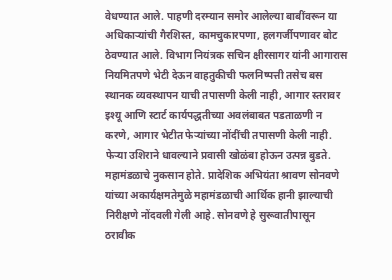वेधण्यात आले. पाहणी दरम्यान समोर आलेल्या बाबींवरून या अधिकाऱ्यांची गैरशिस्त, कामचुकारपणा, हलगर्जीपणावर बोट ठेवण्यात आले. विभाग नियंत्रक सचिन क्षीरसागर यांनी आगारास नियमितपणे भेटी देऊन वाहतुकीची फलनिष्पत्ती तसेच बस स्थानक व्यवस्थापन याची तपासणी केली नाही, आगार स्तरावर इश्यू आणि स्टार्ट कार्यपद्धतीच्या अवलंबाबत पडताळणी न करणे, आगार भेटीत फेऱ्यांच्या नोंदींची तपासणी केली नाही. फेऱ्या उशिराने धावल्याने प्रवासी खोळंबा होऊन उत्पन्न बुडते. महामंडळाचे नुकसान होते. प्रादेशिक अभियंता श्रावण सोनवणे यांच्या अकार्यक्षमतेमुळे महामंडळाची आर्थिक हानी झाल्याची निरीक्षणे नोंदवली गेली आहे. सोनवणे हे सुरूवातीपासून ठरावीक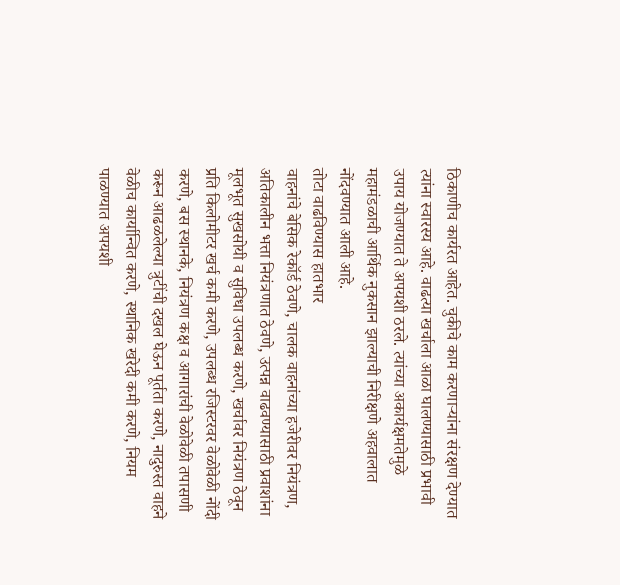ठिकाणीच कार्यरत आहेत. चुकीचे काम करणाऱ्यांना संरक्षण देण्यात त्यांना स्वारस्य आहे. वाढत्या खर्चाला आळा घालण्यासाठी प्रभावी उपाय योजण्यात ते अपयशी ठरले. त्यांच्या अकार्यक्षमतेमुळे महामंडळाची आर्थिक नुकसान झाल्याची निरीक्षणे अहवालात नोंदवण्यात आली आहे.
तोटा वाढविण्यास हातभार
वाहनांचे बेसिक रेकॉर्ड ठेवणे, चालक वाहनांच्या हजेरीवर नियंत्रण, अतिकालीन भत्ता नियंत्रणात ठेवणे, उत्पन्न वाढवण्यासाठी प्रवाशांना मूलभूत सुखसोयी व सुविधा उपलब्ध करणे, खर्चावर नियंत्रण ठेवून प्रति किलोमीटर खर्च कमी करणे, उपलब्ध रजिस्टरवर वेळोवेळी नोंदी करणे, बस स्थानके, नियंत्रण कक्ष व आगारांची वेळोवेळी तपासणी करून आढळलेल्या त्रुटींची दखल घेऊन पूर्तता करणे, नादुरुस्त वाहने वेळीच कार्यान्वित करणे, स्थानिक खरेदी कमी करणे, नियम पाळण्यात अपयशी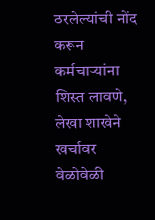ठरलेल्यांची नोंद करून कर्मचाऱ्यांना शिस्त लावणे, लेखा शाखेने खर्चावर वेळोवेळी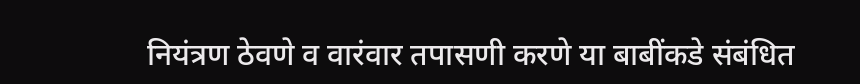नियंत्रण ठेवणे व वारंवार तपासणी करणे या बाबींकडे संबंधित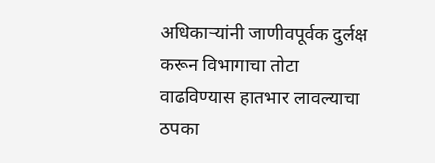अधिकाऱ्यांनी जाणीवपूर्वक दुर्लक्ष करून विभागाचा तोटा वाढविण्यास हातभार लावल्याचा ठपका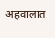अहवालात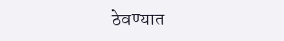ठेवण्यात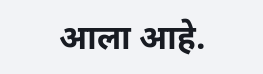आला आहे.